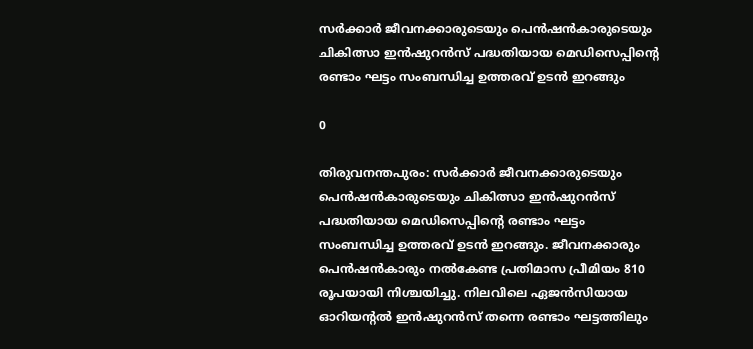സര്‍ക്കാര്‍ ജീവനക്കാരുടെയും പെന്‍ഷന്‍കാരുടെയും ചികിത്സാ ഇന്‍ഷുറന്‍സ് പദ്ധതിയായ മെഡിസെപ്പിന്റെ രണ്ടാം ഘട്ടം സംബന്ധിച്ച ഉത്തരവ് ഉടന്‍ ഇറങ്ങും

0

തിരുവനന്തപുരം: സര്‍ക്കാര്‍ ജീവനക്കാരുടെയും പെന്‍ഷന്‍കാരുടെയും ചികിത്സാ ഇന്‍ഷുറന്‍സ് പദ്ധതിയായ മെഡിസെപ്പിന്റെ രണ്ടാം ഘട്ടം സംബന്ധിച്ച ഉത്തരവ് ഉടന്‍ ഇറങ്ങും. ജീവനക്കാരും പെന്‍ഷന്‍കാരും നല്‍കേണ്ട പ്രതിമാസ പ്രീമിയം 810 രൂപയായി നിശ്ചയിച്ചു. നിലവിലെ ഏജന്‍സിയായ ഓറിയന്റല്‍ ഇന്‍ഷുറന്‍സ് തന്നെ രണ്ടാം ഘട്ടത്തിലും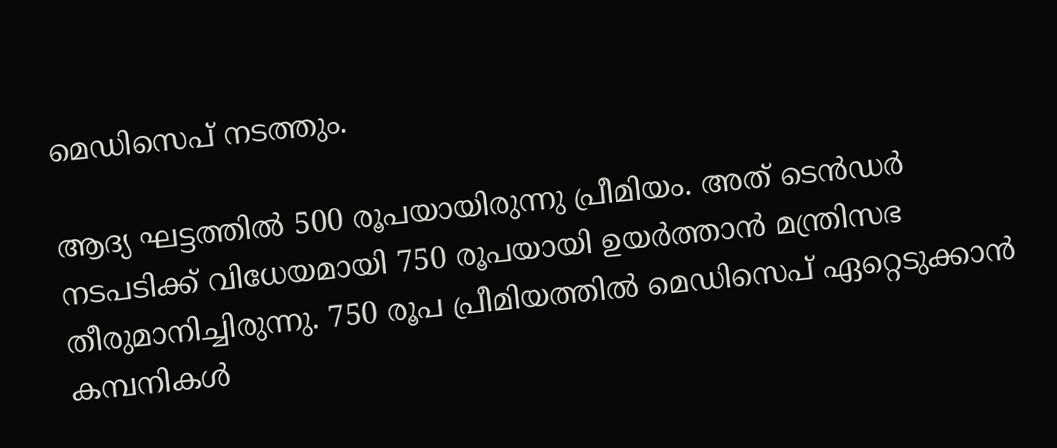മെഡിസെപ് നടത്തും.

ആദ്യ ഘട്ടത്തില്‍ 500 രൂപയായിരുന്നു പ്രീമിയം. അത് ടെന്‍ഡര്‍ നടപടിക്ക് വിധേയമായി 750 രൂപയായി ഉയര്‍ത്താന്‍ മന്ത്രിസഭ തീരുമാനിച്ചിരുന്നു. 750 രൂപ പ്രീമിയത്തില്‍ മെഡിസെപ് ഏറ്റെടുക്കാന്‍ കമ്പനികള്‍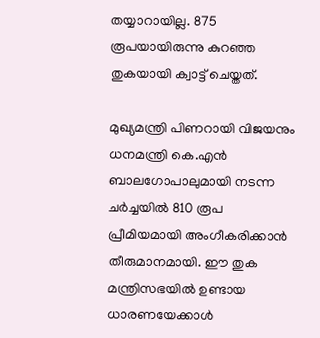തയ്യാറായില്ല. 875 രൂപയായിരുന്നു കുറഞ്ഞ തുകയായി ക്വാട്ട് ചെയ്തത്.

മുഖ്യമന്ത്രി പിണറായി വിജയനും ധനമന്ത്രി കെ.എന്‍ ബാലഗോപാലുമായി നടന്ന ചര്‍ച്ചയില്‍ 810 രൂപ പ്രീമിയമായി അംഗീകരിക്കാന്‍ തീരുമാനമായി. ഈ തുക മന്ത്രിസഭയില്‍ ഉണ്ടായ ധാരണയേക്കാള്‍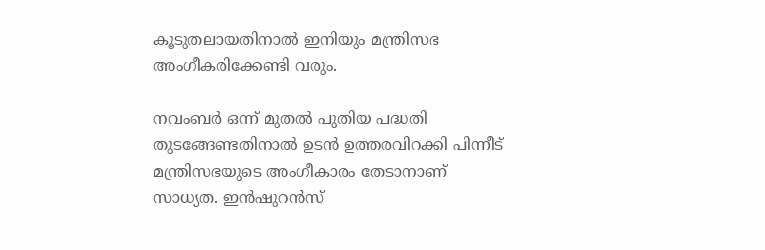കൂടുതലായതിനാല്‍ ഇനിയും മന്ത്രിസഭ അംഗീകരിക്കേണ്ടി വരും.

നവംബര്‍ ഒന്ന് മുതല്‍ പുതിയ പദ്ധതി തുടങ്ങേണ്ടതിനാല്‍ ഉടന്‍ ഉത്തരവിറക്കി പിന്നീട് മന്ത്രിസഭയുടെ അംഗീകാരം തേടാനാണ് സാധ്യത. ഇന്‍ഷുറന്‍സ്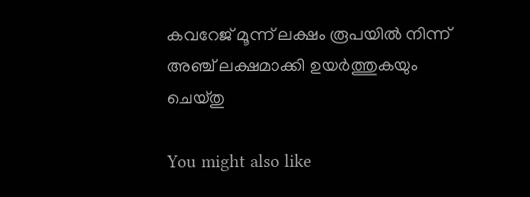കവറേജ് മൂന്ന് ലക്ഷം രൂപയില്‍ നിന്ന് അഞ്ച് ലക്ഷമാക്കി ഉയര്‍ത്തുകയും ചെയ്തു

You might also like